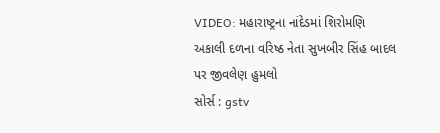VIDEO: મહારાષ્ટ્રના નાંદેડમાં શિરોમણિ અકાલી દળના વરિષ્ઠ નેતા સુખબીર સિંહ બાદલ પર જીવલેણ હુમલો
સોર્સ : gstv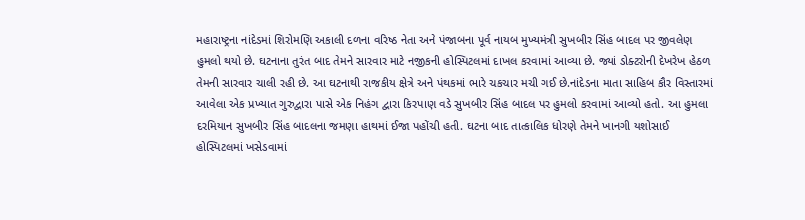મહારાષ્ટ્રના નાંદેડમાં શિરોમણિ અકાલી દળના વરિષ્ઠ નેતા અને પંજાબના પૂર્વ નાયબ મુખ્યમંત્રી સુખબીર સિંહ બાદલ પર જીવલેણ હુમલો થયો છે. ઘટનાના તુરંત બાદ તેમને સારવાર માટે નજીકની હોસ્પિટલમાં દાખલ કરવામાં આવ્યા છે. જ્યાં ડોક્ટરોની દેખરેખ હેઠળ તેમની સારવાર ચાલી રહી છે. આ ઘટનાથી રાજકીય ક્ષેત્રે અને પંથકમાં ભારે ચકચાર મચી ગઈ છે.નાંદેડના માતા સાહિબ કૌર વિસ્તારમાં આવેલા એક પ્રખ્યાત ગુરુદ્વારા પાસે એક નિહંગ દ્વારા કિરપાણ વડે સુખબીર સિંહ બાદલ પર હુમલો કરવામાં આવ્યો હતો. આ હુમલા દરમિયાન સુખબીર સિંહ બાદલના જમણા હાથમાં ઈજા પહોંચી હતી. ઘટના બાદ તાત્કાલિક ધોરણે તેમને ખાનગી યશોસાઈ હોસ્પિટલમાં ખસેડવામાં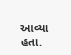આવ્યા હતા.